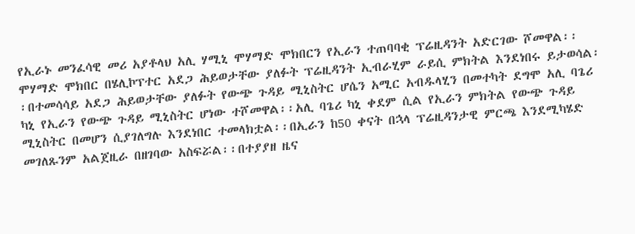የኢራኑ መንፈሳዊ መሪ አያቶላህ አሊ ሃሚኒ ሞሃማድ ሞክበርን የኢራን ተጠባባቂ ፕሬዚዳንት አድርገው ሾመዋል፡፡ሞሃማድ ሞክበር በሄሊኮፕተር አደጋ ሕይወታቸው ያለፉት ፕሬዚዳንት ኢብራሂም ራይሲ ምክትል እንደነበሩ ይታወሳል፡፡በተመሳሳይ አደጋ ሕይወታቸው ያለፉት የውጭ ጉዳይ ሚኒስትር ሆሴን አሚር አብዱላሂን በመተካት ደግሞ አሊ ባጌሪ ካኒ የኢራን የውጭ ጉዳይ ሚኒስትር ሆነው ተሾመዋል፡፡አሊ ባጌሪ ካኒ ቀደም ሲል የኢራን ምክትል የውጭ ጉዳይ ሚኒስትር በመሆን ሲያገለግሉ እንደነበር ተመላክቷል፡፡በኢራን ከ50 ቀናት በኋላ ፕሬዚዳንታዊ ምርጫ እንደሚካሄድ መገለጹንም አልጀዚራ በዘገባው አስፍሯል፡፡በተያያዘ ዜና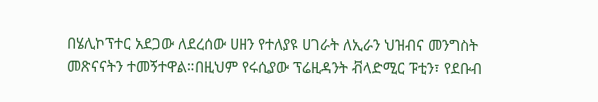በሄሊኮፕተር አደጋው ለደረሰው ሀዘን የተለያዩ ሀገራት ለኢራን ህዝብና መንግስት መጽናናትን ተመኝተዋል።በዚህም የሩሲያው ፕሬዚዳንት ቭላድሚር ፑቲን፣ የደቡብ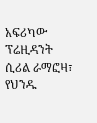አፍሪካው ፕሬዚዳንት ሲሪል ራማፎዛ፣ የህንዱ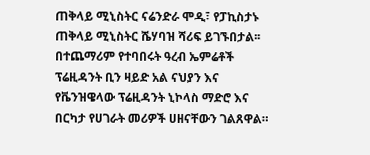ጠቅላይ ሚኒስትር ናሬንድራ ሞዲ፣ የፓኪስታኑ ጠቅላይ ሚኒስትር ሼሃባዝ ሻሪፍ ይገኙበታል፡፡በተጨማሪም የተባበሩት ዓረብ ኤምሬቶች ፕሬዚዳንት ቢን ዛይድ አል ናህያን እና የቬንዝዌላው ፕሬዚዳንት ኒኮላስ ማድሮ እና በርካታ የሀገራት መሪዎች ሀዘናቸውን ገልጸዋል።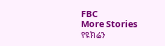FBC
More Stories
የዩክሬን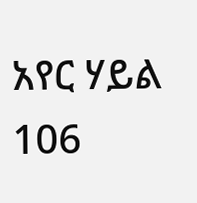አየር ሃይል 106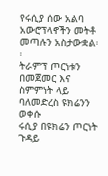የሩሲያ ሰው አልባ አውሮፕላኖችን መትቶ መጣሉን አስታውቋል፡፡
ትራምፕ ጦርነቱን በመጀመር እና ስምምነት ላይ ባለመድረስ ዩክሬንን ወቀሱ
ሩሲያ በዩክሬን ጦርነት ጉዳይ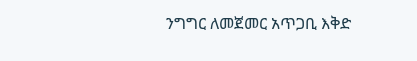ንግግር ለመጀመር አጥጋቢ እቅድ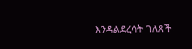እንዳልደረሳት ገለጸች